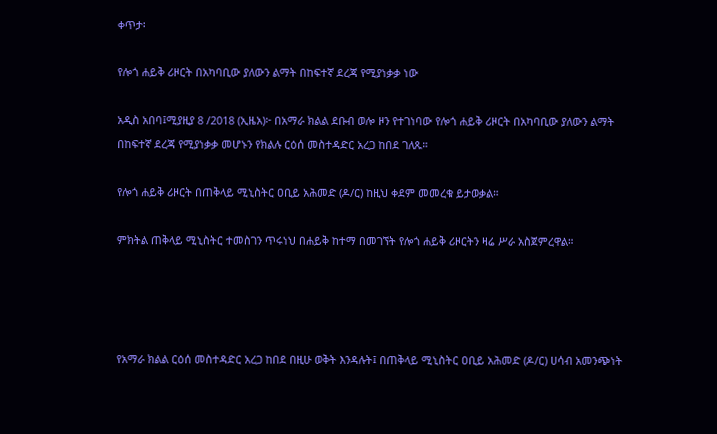ቀጥታ፡

የሎጎ ሐይቅ ሪዞርት በአካባቢው ያለውን ልማት በከፍተኛ ደረጃ የሚያነቃቃ ነው

አዲስ አበባ፤ሚያዚያ 8 /2018 (ኢዜአ)፦ በአማራ ክልል ደቡብ ወሎ ዞን የተገነባው የሎጎ ሐይቅ ሪዞርት በአካባቢው ያለውን ልማት በከፍተኛ ደረጃ የሚያነቃቃ መሆኑን የክልሉ ርዕሰ መስተዳድር አረጋ ከበደ ገለጹ።

የሎጎ ሐይቅ ሪዞርት በጠቅላይ ሚኒስትር ዐቢይ አሕመድ (ዶ/ር) ከዚህ ቀደም መመረቁ ይታወቃል።

ምክትል ጠቅላይ ሚኒስትር ተመስገን ጥሩነህ በሐይቅ ከተማ በመገኘት የሎጎ ሐይቅ ሪዞርትን ዛሬ ሥራ አስጀምረዋል።




የአማራ ክልል ርዕሰ መስተዳድር አረጋ ከበደ በዚሁ ወቅት እንዳሉት፤ በጠቅላይ ሚኒስትር ዐቢይ አሕመድ (ዶ/ር) ሀሳብ አመንጭነት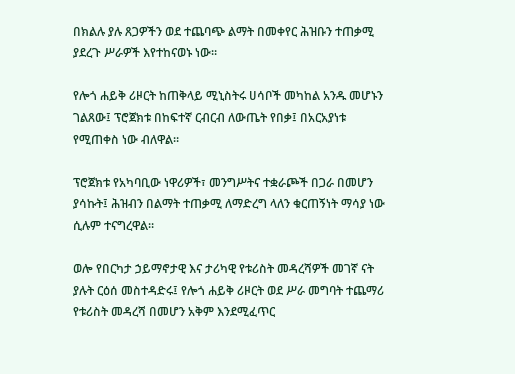በክልሉ ያሉ ጸጋዎችን ወደ ተጨባጭ ልማት በመቀየር ሕዝቡን ተጠቃሚ ያደረጉ ሥራዎች እየተከናወኑ ነው።

የሎጎ ሐይቅ ሪዞርት ከጠቅላይ ሚኒስትሩ ሀሳቦች መካከል አንዱ መሆኑን ገልጸው፤ ፕሮጀክቱ በከፍተኛ ርብርብ ለውጤት የበቃ፤ በአርአያነቱ የሚጠቀስ ነው ብለዋል።

ፕሮጀክቱ የአካባቢው ነዋሪዎች፣ መንግሥትና ተቋራጮች በጋራ በመሆን ያሳኩት፤ ሕዝብን በልማት ተጠቃሚ ለማድረግ ላለን ቁርጠኝነት ማሳያ ነው ሲሉም ተናግረዋል።

ወሎ የበርካታ ኃይማኖታዊ እና ታሪካዊ የቱሪስት መዳረሻዎች መገኛ ናት ያሉት ርዕሰ መስተዳድሩ፤ የሎጎ ሐይቅ ሪዞርት ወደ ሥራ መግባት ተጨማሪ የቱሪስት መዳረሻ በመሆን አቅም እንደሚፈጥር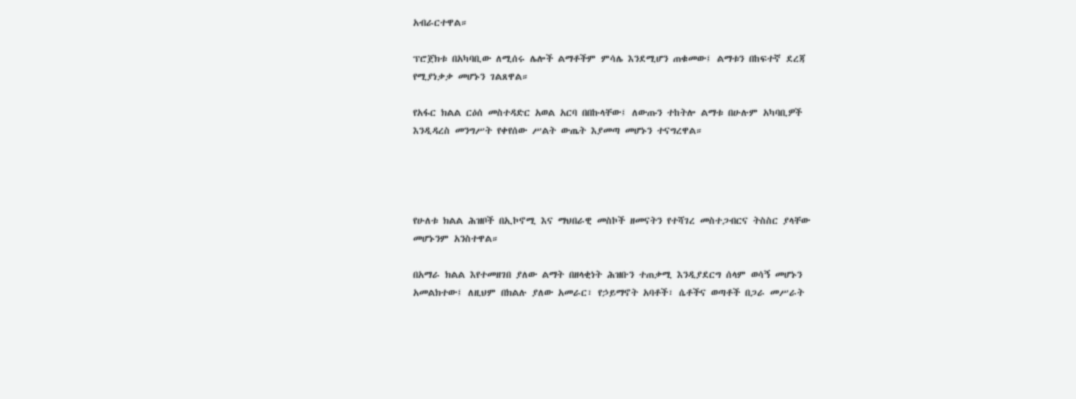አብራርተዋል።

ፕሮጀክቱ በአካባቢው ለሚሰሩ ሌሎች ልማቶችም ምሳሌ እንደሚሆን ጠቁመው፤ ልማቱን በከፍተኛ ደረጃ የሚያነቃቃ መሆኑን ገልጸዋል።

የአፋር ክልል ርዕሰ መስተዳድር አወል አርባ በበኩላቸው፤ ለውጡን ተከትሎ ልማቱ በሁሉም አካባቢዎች እንዲዳረስ መንግሥት የቀየሰው ሥልት ውጤት እያመጣ መሆኑን ተናግረዋል።




የሁለቱ ክልል ሕዝቦች በኢኮኖሚ እና ማህበራዊ መስኮች ዘመናትን የተሻገረ መስተጋብርና ትስስር ያላቸው መሆኑንም አንስተዋል።

በአማራ ክልል እየተመዘገበ ያለው ልማት በዘላቂነት ሕዝቡን ተጠቃሚ እንዲያደርግ ሰላም ወሳኝ መሆኑን አመልክተው፤ ለዚህም በክልሉ ያለው አመራር፣ የኃይማኖት አባቶች፣ ሴቶችና ወጣቶች በጋራ መሥራት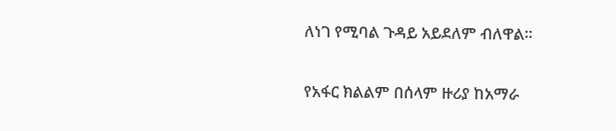ለነገ የሚባል ጉዳይ አይደለም ብለዋል።

የአፋር ክልልም በሰላም ዙሪያ ከአማራ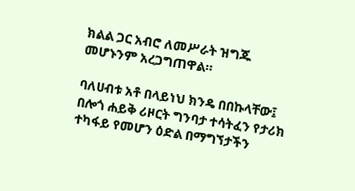ክልል ጋር አብሮ ለመሥራት ዝግጁ መሆኑንም አረጋግጠዋል።

ባለሀብቱ አቶ በላይነህ ክንዴ በበኩላቸው፤ በሎጎ ሐይቅ ሪዞርት ግንባታ ተሳትፈን የታሪክ ተካፋይ የመሆን ዕድል በማግኘታችን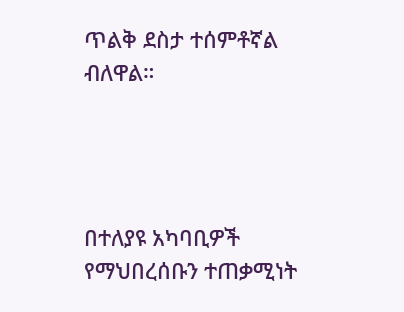ጥልቅ ደስታ ተሰምቶኛል ብለዋል።




በተለያዩ አካባቢዎች የማህበረሰቡን ተጠቃሚነት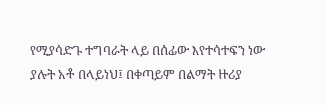የሚያሳድጉ ተግባራት ላይ በሰፊው እየተሳተፍን ነው ያሉት አቶ በላይነህ፤ በቀጣይም በልማት ዙሪያ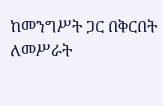ከመንግሥት ጋር በቅርበት ለመሥራት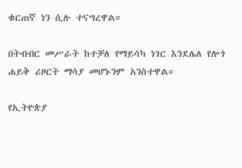ቁርጠኛ ነን ሲሉ ተናግረዋል።

በትብብር መሥራት ከተቻለ የማይሳካ ነገር እንደሌለ የሎጎ ሐይቅ ሪዞርት ማሳያ መሆኑንም አንስተዋል።

የኢትዮጵያ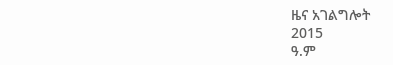ዜና አገልግሎት
2015
ዓ.ም